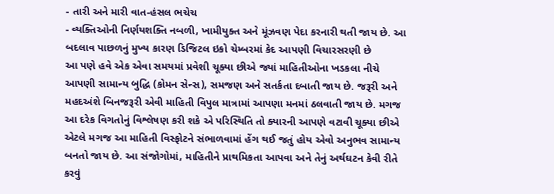- તારી અને મારી વાત-હંસલ ભચેચ
- વ્યક્તિઓની નિર્ણયશક્તિ નબળી, ખામીયુક્ત અને મૂંઝવણ પેદા કરનારી થતી જાય છે. આ બદલાવ પાછળનું મુખ્ય કારણ ડિજિટલ ઇકો ચેમ્બરમાં કેદ આપણી વિચારસરણી છે
આ પણે હવે એક એવા સમયમાં પ્રવેશી ચૂક્યા છીએ જ્યાં માહિતીઓના ખડકલા નીચે આપણી સામાન્ય બુદ્ધિ (કોમન સેન્સ), સમજણ અને સતર્કતા દબાતી જાય છે. જરૂરી અને મહદઅંશે બિનજરૂરી એવી માહિતી વિપુલ માત્રામાં આપણા મનમાં ઠલવાતી જાય છે. મગજ આ દરેક વિગતોનું વિશ્લેષણ કરી શકે એ પરિસ્થિતિ તો ક્યારની આપણે વટાવી ચૂક્યા છીએ એટલે મગજ આ માહિતી વિસ્ફોટને સંભાળવામાં હેંગ થઈ જતું હોય એવો અનુભવ સામાન્ય બનતો જાય છે. આ સંજોગોમાં, માહિતીને પ્રાથમિકતા આપવા અને તેનું અર્થઘટન કેવી રીતે કરવું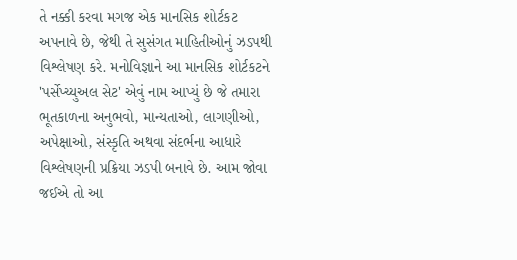તે નક્કી કરવા મગજ એક માનસિક શોર્ટકટ અપનાવે છે, જેથી તે સુસંગત માહિતીઓનું ઝડપથી વિશ્લેષણ કરે. મનોવિજ્ઞાને આ માનસિક શોર્ટકટને 'પર્સેપ્ચ્યુઅલ સેટ' એવું નામ આપ્યું છે જે તમારા ભૂતકાળના અનુભવો, માન્યતાઓ, લાગણીઓ, અપેક્ષાઓ, સંસ્કૃતિ અથવા સંદર્ભના આધારે વિશ્લેષણની પ્રક્રિયા ઝડપી બનાવે છે. આમ જોવા જઈએ તો આ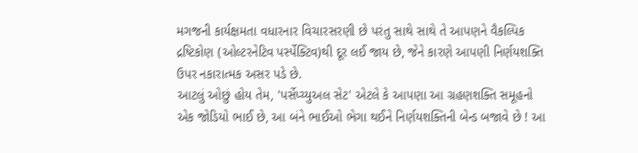મગજની કાર્યક્ષમતા વધારનાર વિચારસરણી છે પરંતુ સાથે સાથે તે આપણને વૈકલ્પિક દ્રષ્ટિકોણ (ઓલ્ટરનેટિવ પર્સ્પેક્ટિવ)થી દૂર લઈ જાય છે, જેને કારણે આપણી નિર્ણયશક્તિ ઉપર નકારાત્મક અસર પડે છે.
આટલું ઓછું હોય તેમ, 'પર્સેપ્ચ્યુઅલ સેટ' એટલે કે આપણા આ ગ્રહણશક્તિ સમૂહનો એક જોડિયો ભાઈ છે, આ બંને ભાઈઓ ભેગા થઈને નિર્ણયશક્તિની બેન્ડ બજાવે છે ! આ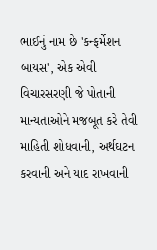ભાઈનું નામ છે 'કન્ફર્મેશન બાયસ', એક એવી વિચારસરણી જે પોતાની માન્યતાઓને મજબૂત કરે તેવી માહિતી શોધવાની, અર્થઘટન કરવાની અને યાદ રાખવાની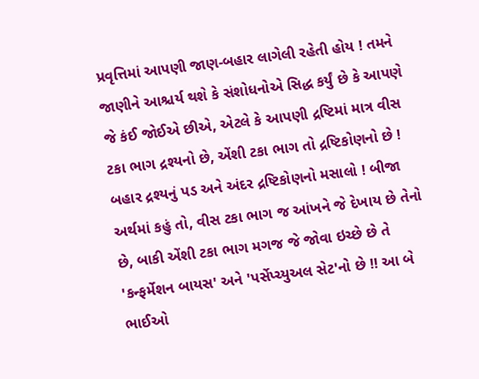પ્રવૃત્તિમાં આપણી જાણ-બહાર લાગેલી રહેતી હોય ! તમને જાણીને આશ્ચર્ય થશે કે સંશોધનોએ સિદ્ધ કર્યું છે કે આપણે જે કંઈ જોઈએ છીએ, એટલે કે આપણી દ્રષ્ટિમાં માત્ર વીસ ટકા ભાગ દ્રશ્યનો છે, એંશી ટકા ભાગ તો દ્રષ્ટિકોણનો છે ! બહાર દ્રશ્યનું પડ અને અંદર દ્રષ્ટિકોણનો મસાલો ! બીજા અર્થમાં કહું તો, વીસ ટકા ભાગ જ આંખને જે દેખાય છે તેનો છે, બાકી એંશી ટકા ભાગ મગજ જે જોવા ઇચ્છે છે તે 'કન્ફર્મેશન બાયસ' અને 'પર્સેપ્ચ્યુઅલ સેટ'નો છે !! આ બે ભાઈઓ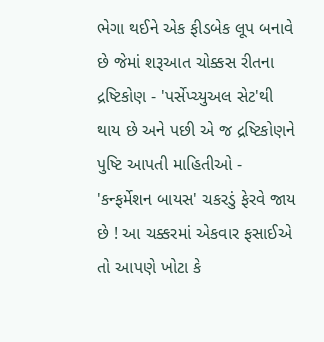ભેગા થઈને એક ફીડબેક લૂપ બનાવે છે જેમાં શરૂઆત ચોક્કસ રીતના દ્રષ્ટિકોણ - 'પર્સેપ્ચ્યુઅલ સેટ'થી થાય છે અને પછી એ જ દ્રષ્ટિકોણને પુષ્ટિ આપતી માહિતીઓ - 'કન્ફર્મેશન બાયસ' ચકરડું ફેરવે જાય છે ! આ ચક્કરમાં એકવાર ફસાઈએ તો આપણે ખોટા કે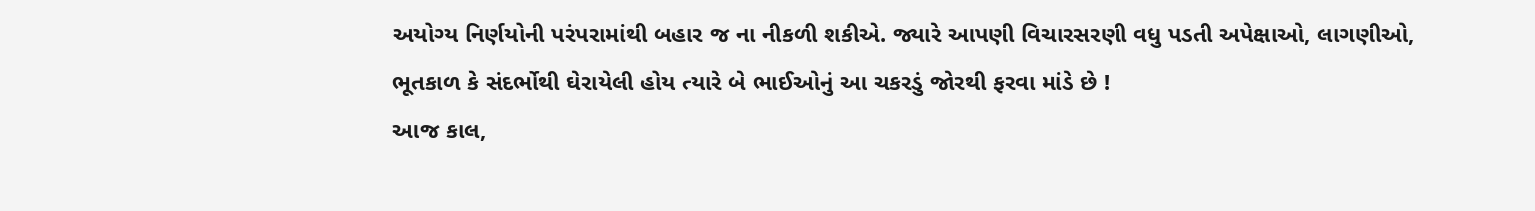અયોગ્ય નિર્ણયોની પરંપરામાંથી બહાર જ ના નીકળી શકીએ. જ્યારે આપણી વિચારસરણી વધુ પડતી અપેક્ષાઓ, લાગણીઓ, ભૂતકાળ કે સંદર્ભોથી ઘેરાયેલી હોય ત્યારે બે ભાઈઓનું આ ચકરડું જોરથી ફરવા માંડે છે !
આજ કાલ,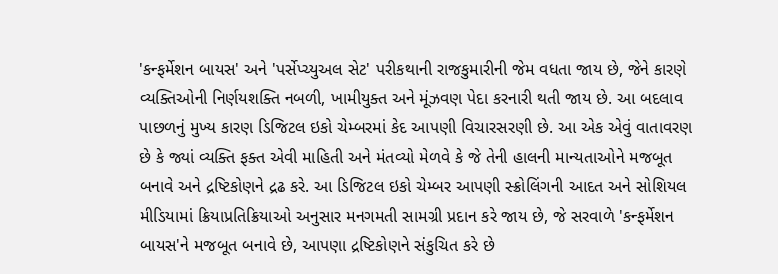'કન્ફર્મેશન બાયસ' અને 'પર્સેપ્ચ્યુઅલ સેટ' પરીકથાની રાજકુમારીની જેમ વધતા જાય છે, જેને કારણે વ્યક્તિઓની નિર્ણયશક્તિ નબળી, ખામીયુક્ત અને મૂંઝવણ પેદા કરનારી થતી જાય છે. આ બદલાવ પાછળનું મુખ્ય કારણ ડિજિટલ ઇકો ચેમ્બરમાં કેદ આપણી વિચારસરણી છે. આ એક એવું વાતાવરણ છે કે જ્યાં વ્યક્તિ ફક્ત એવી માહિતી અને મંતવ્યો મેળવે કે જે તેની હાલની માન્યતાઓને મજબૂત બનાવે અને દ્રષ્ટિકોણને દ્રઢ કરે. આ ડિજિટલ ઇકો ચેમ્બર આપણી સ્ક્રોલિંગની આદત અને સોશિયલ મીડિયામાં ક્રિયાપ્રતિક્રિયાઓ અનુસાર મનગમતી સામગ્રી પ્રદાન કરે જાય છે, જે સરવાળે 'કન્ફર્મેશન બાયસ'ને મજબૂત બનાવે છે, આપણા દ્રષ્ટિકોણને સંકુચિત કરે છે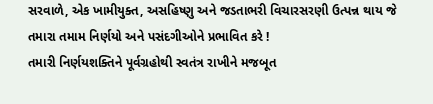સરવાળે, એક ખામીયુક્ત, અસહિષ્ણુ અને જડતાભરી વિચારસરણી ઉત્પન્ન થાય જે તમારા તમામ નિર્ણયો અને પસંદગીઓને પ્રભાવિત કરે !
તમારી નિર્ણયશક્તિને પૂર્વગ્રહોથી સ્વતંત્ર રાખીને મજબૂત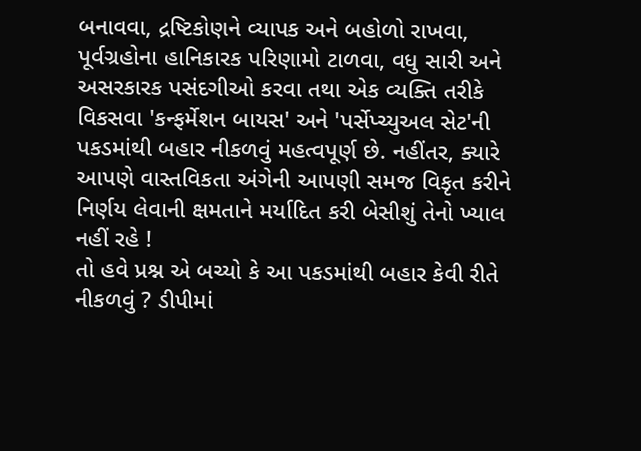બનાવવા, દ્રષ્ટિકોણને વ્યાપક અને બહોળો રાખવા, પૂર્વગ્રહોના હાનિકારક પરિણામો ટાળવા, વધુ સારી અને અસરકારક પસંદગીઓ કરવા તથા એક વ્યક્તિ તરીકે વિકસવા 'કન્ફર્મેશન બાયસ' અને 'પર્સેપ્ચ્યુઅલ સેટ'ની પકડમાંથી બહાર નીકળવું મહત્વપૂર્ણ છે. નહીંતર, ક્યારે આપણે વાસ્તવિકતા અંગેની આપણી સમજ વિકૃત કરીને નિર્ણય લેવાની ક્ષમતાને મર્યાદિત કરી બેસીશું તેનો ખ્યાલ નહીં રહે !
તો હવે પ્રશ્ન એ બચ્યો કે આ પકડમાંથી બહાર કેવી રીતે નીકળવું ? ડીપીમાં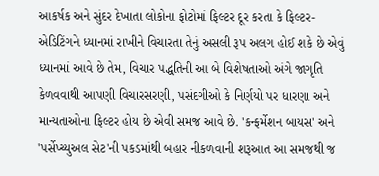આકર્ષક અને સુંદર દેખાતા લોકોના ફોટોમાં ફિલ્ટર દૂર કરતા કે ફિલ્ટર-એડિટિંગને ધ્યાનમાં રાખીને વિચારતા તેનું અસલી રૂપ અલગ હોઈ શકે છે એવું ધ્યાનમાં આવે છે તેમ, વિચાર પદ્ધતિની આ બે વિશેષતાઓ અંગે જાગૃતિ કેળવવાથી આપણી વિચારસરણી, પસંદગીઓ કે નિર્ણયો પર ધારણા અને માન્યતાઓના ફિલ્ટર હોય છે એવી સમજ આવે છે. 'કન્ફર્મેશન બાયસ' અને 'પર્સેપ્ચ્યુઅલ સેટ'ની પકડમાંથી બહાર નીકળવાની શરૂઆત આ સમજથી જ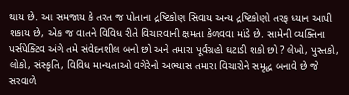થાય છે. આ સમજાય કે તરત જ પોતાના દ્રષ્ટિકોણ સિવાય અન્ય દ્રષ્ટિકોણો તરફ ધ્યાન આપી શકાય છે, એક જ વાતને વિવિધ રીતે વિચારવાની ક્ષમતા કેળવવા માંડે છે. સામેની વ્યક્તિના પર્સપેક્ટિવ અંગે તમે સંવેદનશીલ બનો છો અને તમારા પૂર્વગ્રહો ઘટાડી શકો છો ? લેખો, પુસ્તકો, લોકો, સંસ્કૃતિ, વિવિધ માન્યતાઓ વગેરેનો અભ્યાસ તમારા વિચારોને સમૃદ્ધ બનાવે છે જે સરવાળે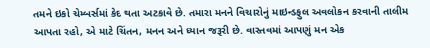તમને ઇકો ચેમ્બર્સમાં કેદ થતા અટકાવે છે. તમારા મનને વિચારોનું માઇન્ડફુલ અવલોકન કરવાની તાલીમ આપતા રહો, એ માટે ચિંતન, મનન અને ધ્યાન જરૂરી છે. વાસ્તવમાં આપણું મન એક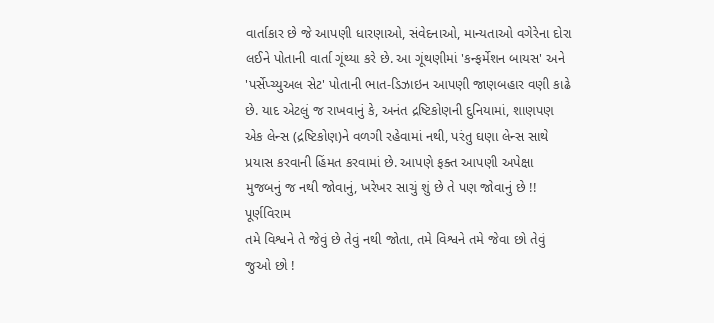વાર્તાકાર છે જે આપણી ધારણાઓ, સંવેદનાઓ, માન્યતાઓ વગેરેના દોરા લઈને પોતાની વાર્તા ગૂંથ્યા કરે છે. આ ગૂંથણીમાં 'કન્ફર્મેશન બાયસ' અને 'પર્સેપ્ચ્યુઅલ સેટ' પોતાની ભાત-ડિઝાઇન આપણી જાણબહાર વણી કાઢે છે. યાદ એટલું જ રાખવાનું કે, અનંત દ્રષ્ટિકોણની દુનિયામાં, શાણપણ એક લેન્સ (દ્રષ્ટિકોણ)ને વળગી રહેવામાં નથી, પરંતુ ઘણા લેન્સ સાથે પ્રયાસ કરવાની હિંમત કરવામાં છે. આપણે ફક્ત આપણી અપેક્ષા મુજબનું જ નથી જોવાનું, ખરેખર સાચું શું છે તે પણ જોવાનું છે !!
પૂર્ણવિરામ
તમે વિશ્વને તે જેવું છે તેવું નથી જોતા, તમે વિશ્વને તમે જેવા છો તેવું જુઓ છો !